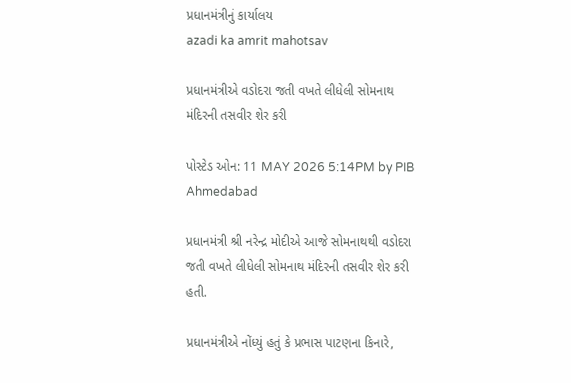પ્રધાનમંત્રીનું કાર્યાલય
azadi ka amrit mahotsav

પ્રધાનમંત્રીએ વડોદરા જતી વખતે લીધેલી સોમનાથ મંદિરની તસવીર શેર કરી

પોસ્ટેડ ઓન: 11 MAY 2026 5:14PM by PIB Ahmedabad

પ્રધાનમંત્રી શ્રી નરેન્દ્ર મોદીએ આજે સોમનાથથી વડોદરા જતી વખતે લીધેલી સોમનાથ મંદિરની તસવીર શેર કરી હતી.

પ્રધાનમંત્રીએ નોંધ્યું હતું કે પ્રભાસ પાટણના કિનારે,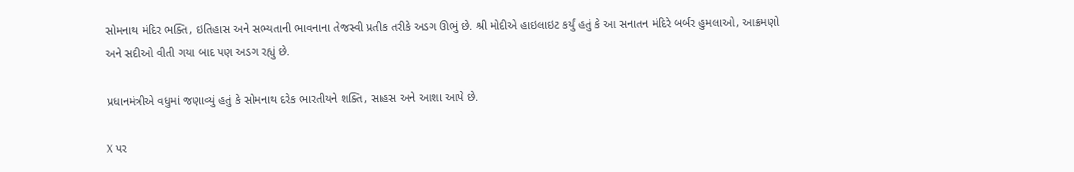સોમનાથ મંદિર ભક્તિ, ઇતિહાસ અને સભ્યતાની ભાવનાના તેજસ્વી પ્રતીક તરીકે અડગ ઊભું છે. શ્રી મોદીએ હાઇલાઇટ કર્યું હતું કે આ સનાતન મંદિરે બર્બર હુમલાઓ, આક્રમણો અને સદીઓ વીતી ગયા બાદ પણ અડગ રહ્યું છે.

પ્રધાનમંત્રીએ વધુમાં જણાવ્યું હતું કે સોમનાથ દરેક ભારતીયને શક્તિ, સાહસ અને આશા આપે છે.

X પર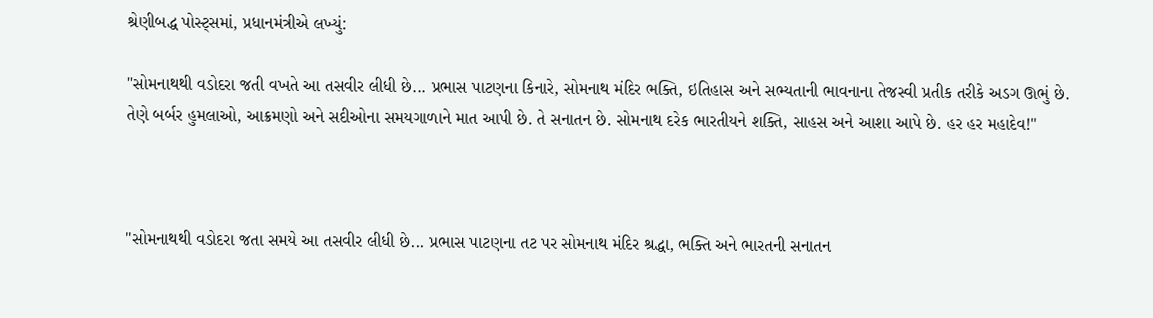શ્રેણીબદ્ધ પોસ્ટ્સમાં, પ્રધાનમંત્રીએ લખ્યું:

"સોમનાથથી વડોદરા જતી વખતે આ તસવીર લીધી છે... પ્રભાસ પાટણના કિનારે, સોમનાથ મંદિર ભક્તિ, ઇતિહાસ અને સભ્યતાની ભાવનાના તેજસ્વી પ્રતીક તરીકે અડગ ઊભું છે. તેણે બર્બર હુમલાઓ, આક્રમણો અને સદીઓના સમયગાળાને માત આપી છે. તે સનાતન છે. સોમનાથ દરેક ભારતીયને શક્તિ, સાહસ અને આશા આપે છે. હર હર મહાદેવ!"



"સોમનાથથી વડોદરા જતા સમયે આ તસવીર લીધી છે... પ્રભાસ પાટણના તટ પર સોમનાથ મંદિર શ્રદ્ધા, ભક્તિ અને ભારતની સનાતન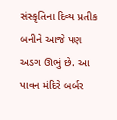સંસ્કૃતિના દિવ્ય પ્રતીક બનીને આજે પણ અડગ ઊભું છે. આ પાવન મંદિરે બર્બર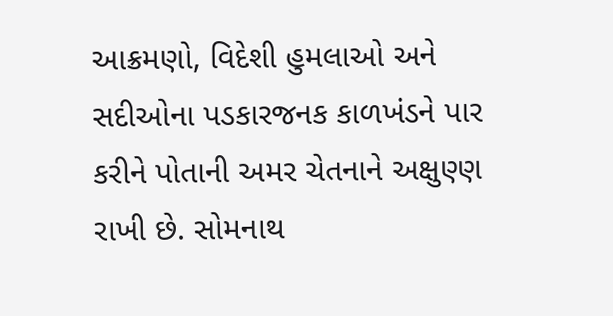આક્રમણો, વિદેશી હુમલાઓ અને સદીઓના પડકારજનક કાળખંડને પાર કરીને પોતાની અમર ચેતનાને અક્ષુણ્ણ રાખી છે. સોમનાથ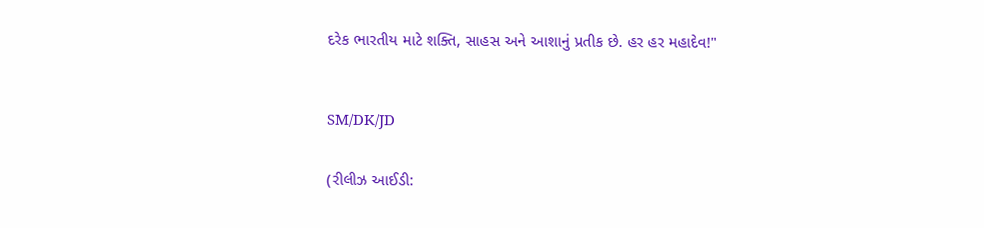દરેક ભારતીય માટે શક્તિ, સાહસ અને આશાનું પ્રતીક છે. હર હર મહાદેવ!"



SM/DK/JD


(રીલીઝ આઈડી: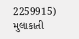2259915) મુલાકાતી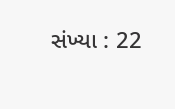સંખ્યા : 22